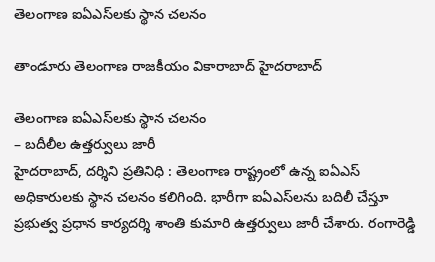తెలంగాణ ఐఏఎస్‌లకు స్థాన చలనం

తాండూరు తెలంగాణ రాజకీయం వికారాబాద్ హైదరాబాద్

తెలంగాణ ఐఏఎస్‌లకు స్థాన చలనం
– బదీలీల ఉత్తర్వులు జారీ
హైదరాబాద్, దర్శిని ప్రతినిధి : తెలంగాణ రాష్ట్రంలో ఉన్న ఐఏఎస్‌ అధికారులకు స్థాన చలనం కలిగింది. భారీగా ఐఏఎస్‌లను బదిలీ చేస్తూ ప్రభుత్వ ప్రధాన కార్యదర్శి శాంతి కుమారి ఉత్తర్వులు జారీ చేశారు. రంగారెడ్డి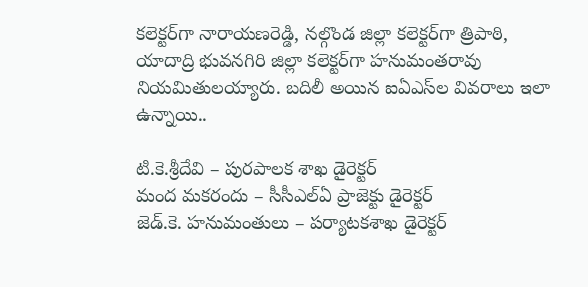కలెక్టర్‌గా నారాయణరెడ్డి, నల్గొండ జిల్లా కలెక్టర్‌గా త్రిపాఠి, యాదాద్రి భువనగిరి జిల్లా కలెక్టర్‌గా హనుమంతరావు నియమితులయ్యారు. బదిలీ అయిన ఐఏఎస్‌ల వివరాలు ఇలా ఉన్నాయి..

టి.కె.శ్రీదేవి – పురపాలక శాఖ డైరెక్టర్‌
మంద మకరందు – సీసీఎల్‌ఏ ప్రాజెక్టు డైరెక్టర్‌
జెడ్‌.కె. హనుమంతులు – పర్యాటకశాఖ డైరెక్టర్‌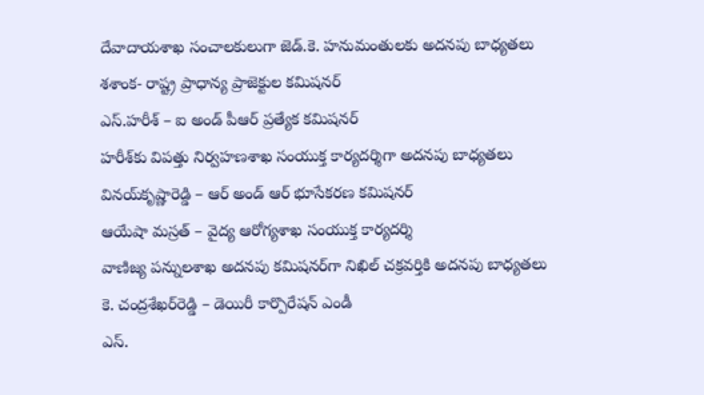దేవాదాయశాఖ సంచాలకులుగా జెడ్‌.కె. హనుమంతులకు అదనపు బాధ్యతలు
శశాంక- రాష్ట్ర ప్రాధాన్య ప్రాజెక్టుల కమిషనర్‌
ఎస్‌.హరీశ్‌ – ఐ అండ్‌ పీఆర్‌ ప్రత్యేక కమిషనర్‌
హరీశ్‌కు విపత్తు నిర్వహణశాఖ సంయుక్త కార్యదర్శిగా అదనపు బాధ్యతలు
వినయ్‌కృష్ణారెడ్డి – ఆర్‌ అండ్‌ ఆర్‌ భూసేకరణ కమిషనర్‌
ఆయేషా మస్రత్‌ – వైద్య ఆరోగ్యశాఖ సంయుక్త కార్యదర్శి
వాణిజ్య పన్నులశాఖ అదనపు కమిషనర్‌గా నిఖిల్‌ చక్రవర్తికి అదనపు బాధ్యతలు
కె. చంద్రశేఖర్‌రెడ్డి – డెయిరీ కార్పొరేషన్‌ ఎండీ
ఎస్‌.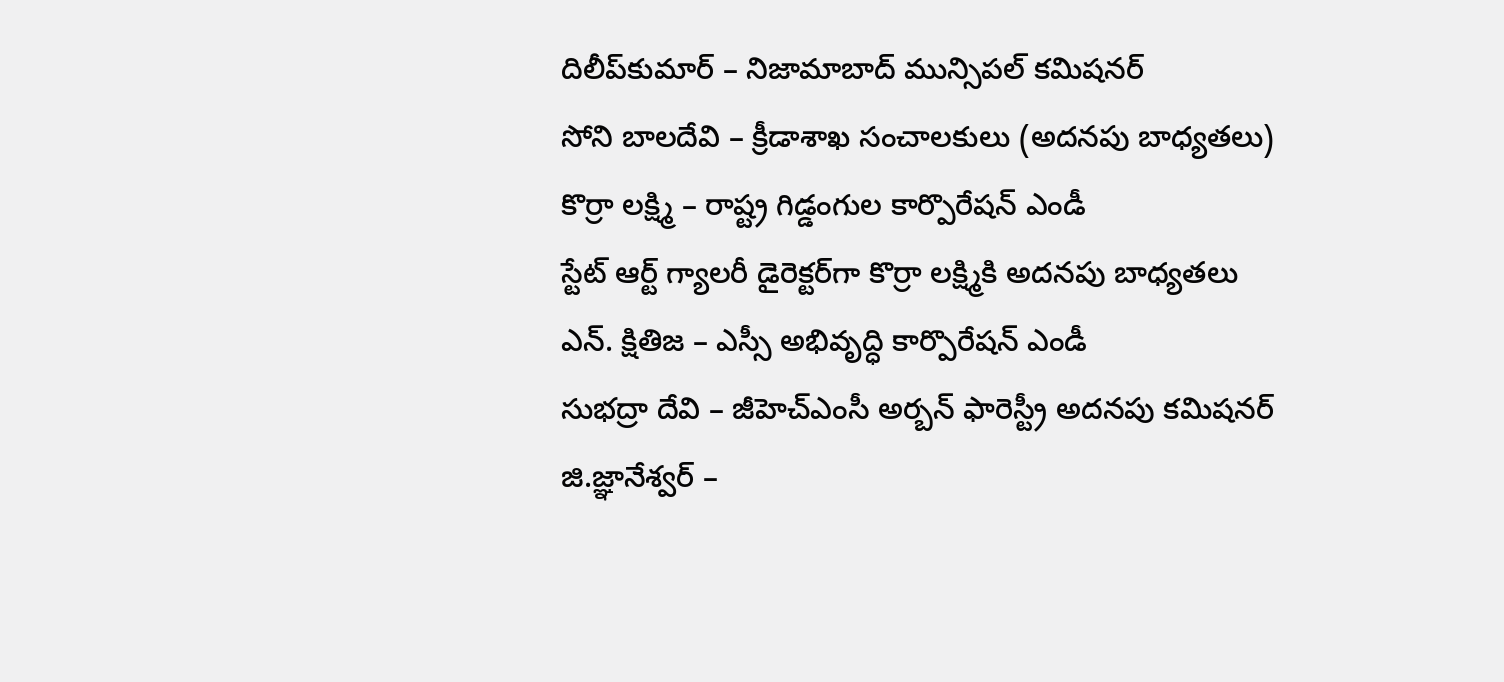దిలీప్‌కుమార్‌ – నిజామాబాద్‌ మున్సిపల్‌ కమిషనర్‌
సోని బాలదేవి – క్రీడాశాఖ సంచాలకులు (అదనపు బాధ్యతలు)
కొర్రా లక్ష్మి – రాష్ట్ర గిడ్డంగుల కార్పొరేషన్‌ ఎండీ
స్టేట్‌ ఆర్ట్‌ గ్యాలరీ డైరెక్టర్‌గా కొర్రా లక్ష్మికి అదనపు బాధ్యతలు
ఎన్‌. క్షితిజ – ఎస్సీ అభివృద్ధి కార్పొరేషన్‌ ఎండీ
సుభద్రా దేవి – జీహెచ్‌ఎంసీ అర్బన్‌ ఫారెస్ట్రీ అదనపు కమిషనర్‌
జి.జ్ఞానేశ్వర్‌ –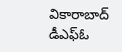వికారాబాద్‌ డీఎఫ్‌ఓ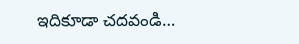ఇదికూడా చదవండి…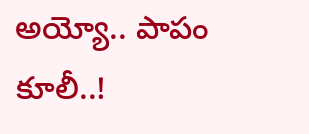అయ్యో.. పాపం కూలీ..!